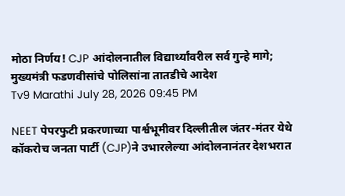मोठा निर्णय! CJP आंदोलनातील विद्यार्थ्यांवरील सर्व गुन्हे मागे; मुख्यमंत्री फडणवीसांचे पोलिसांना तातडीचे आदेश
Tv9 Marathi July 28, 2026 09:45 PM

NEET पेपरफुटी प्रकरणाच्या पार्श्वभूमीवर दिल्लीतील जंतर-मंतर येथे कॉकरोच जनता पार्टी (CJP)ने उभारलेल्या आंदोलनानंतर देशभरात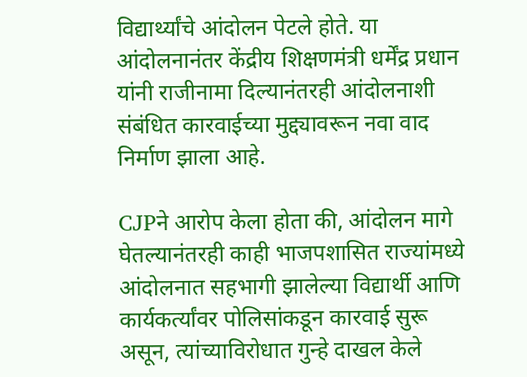विद्यार्थ्यांचे आंदोलन पेटले होते. या आंदोलनानंतर केंद्रीय शिक्षणमंत्री धर्मेंद्र प्रधान यांनी राजीनामा दिल्यानंतरही आंदोलनाशी संबंधित कारवाईच्या मुद्द्यावरून नवा वाद निर्माण झाला आहे.

CJPने आरोप केला होता की, आंदोलन मागे घेतल्यानंतरही काही भाजपशासित राज्यांमध्ये आंदोलनात सहभागी झालेल्या विद्यार्थी आणि कार्यकर्त्यांवर पोलिसांकडून कारवाई सुरू असून, त्यांच्याविरोधात गुन्हे दाखल केले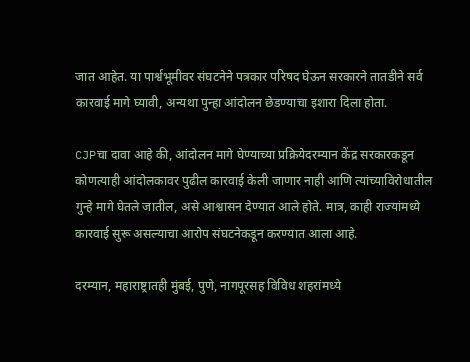जात आहेत. या पार्श्वभूमीवर संघटनेने पत्रकार परिषद घेऊन सरकारने तातडीने सर्व कारवाई मागे घ्यावी, अन्यथा पुन्हा आंदोलन छेडण्याचा इशारा दिला होता.

CJPचा दावा आहे की, आंदोलन मागे घेण्याच्या प्रक्रियेदरम्यान केंद्र सरकारकडून कोणत्याही आंदोलकावर पुढील कारवाई केली जाणार नाही आणि त्यांच्याविरोधातील गुन्हे मागे घेतले जातील, असे आश्वासन देण्यात आले होते. मात्र, काही राज्यांमध्ये कारवाई सुरू असल्याचा आरोप संघटनेकडून करण्यात आला आहे.

दरम्यान, महाराष्ट्रातही मुंबई, पुणे, नागपूरसह विविध शहरांमध्ये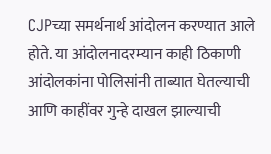CJPच्या समर्थनार्थ आंदोलन करण्यात आले होते. या आंदोलनादरम्यान काही ठिकाणी आंदोलकांना पोलिसांनी ताब्यात घेतल्याची आणि काहींवर गुन्हे दाखल झाल्याची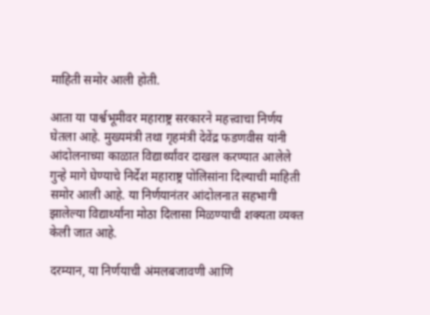माहिती समोर आली होती.

आता या पार्श्वभूमीवर महाराष्ट्र सरकारने महत्त्वाचा निर्णय घेतला आहे. मुख्यमंत्री तथा गृहमंत्री देवेंद्र फडणवीस यांनी आंदोलनाच्या काळात विद्यार्थ्यांवर दाखल करण्यात आलेले गुन्हे मागे घेण्याचे निर्देश महाराष्ट्र पोलिसांना दिल्याची माहिती समोर आली आहे. या निर्णयानंतर आंदोलनात सहभागी झालेल्या विद्यार्थ्यांना मोठा दिलासा मिळण्याची शक्यता व्यक्त केली जात आहे.

दरम्यान, या निर्णयाची अंमलबजावणी आणि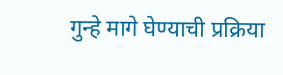गुन्हे मागे घेण्याची प्रक्रिया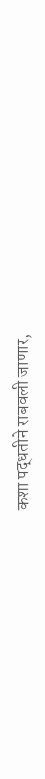कशा पद्धतीने राबवली जाणार,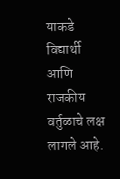याकडे विद्यार्थी आणि राजकीय वर्तुळाचे लक्ष लागले आहे.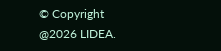© Copyright @2026 LIDEA.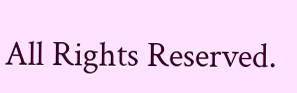All Rights Reserved.